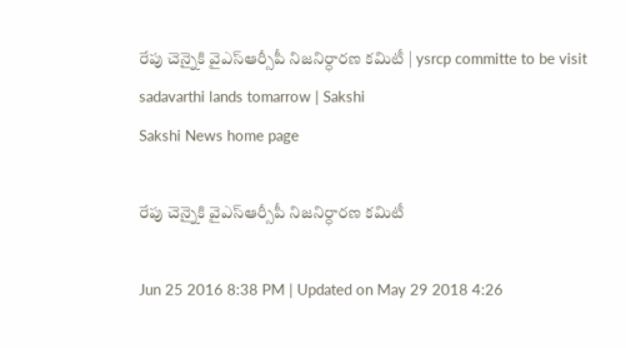రేపు చెన్నైకి వైఎస్ఆర్సీపీ నిజనిర్ధారణ కమిటీ | ysrcp committe to be visit sadavarthi lands tomarrow | Sakshi
Sakshi News home page

రేపు చెన్నైకి వైఎస్ఆర్సీపీ నిజనిర్ధారణ కమిటీ

Jun 25 2016 8:38 PM | Updated on May 29 2018 4:26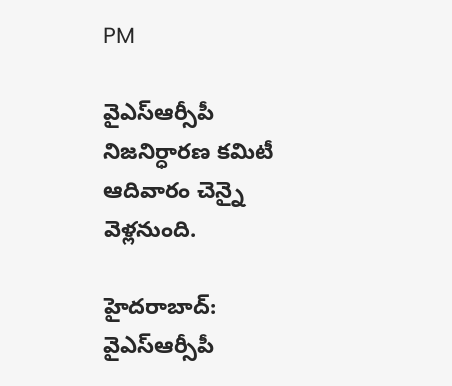PM

వైఎస్ఆర్సీపీ నిజనిర్ధారణ కమిటీ ఆదివారం చెన్నై వెళ్లనుంది.

హైదరాబాద్: వైఎస్ఆర్సీపీ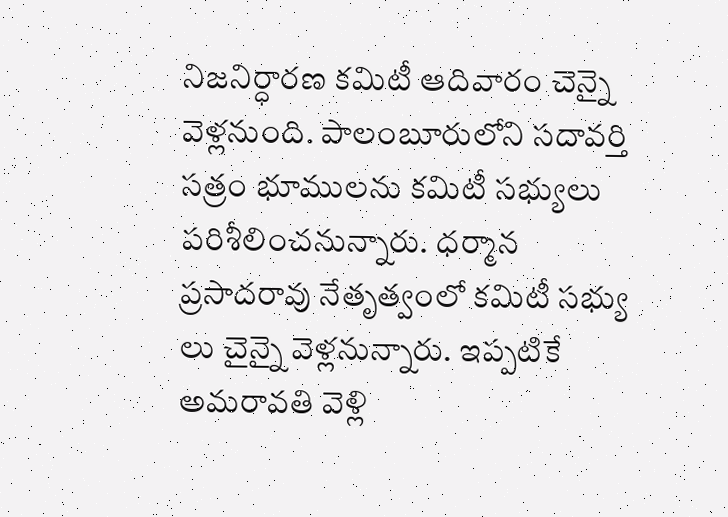నిజనిర్ధారణ కమిటీ ఆదివారం చెన్నై వెళ్లనుంది. పాలంబూరులోని సదావర్తి సత్రం భూములను కమిటీ సభ్యులు పరిశీలించనున్నారు. ధర్మాన ప్రసాదరావు నేతృత్వంలో కమిటీ సభ్యు లు చైన్నై వెళ్లనున్నారు. ఇప్పటికే అమరావతి వెళ్లి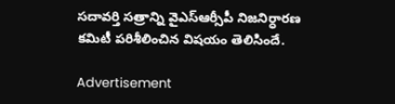సదావర్తి సత్రాన్ని వైఎస్ఆర్సీపీ నిజనిర్ధారణ కమిటీ పరిశీలించిన విషయం తెలిసిందే.

Advertisement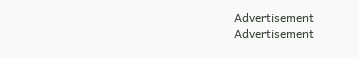Advertisement
Advertisement